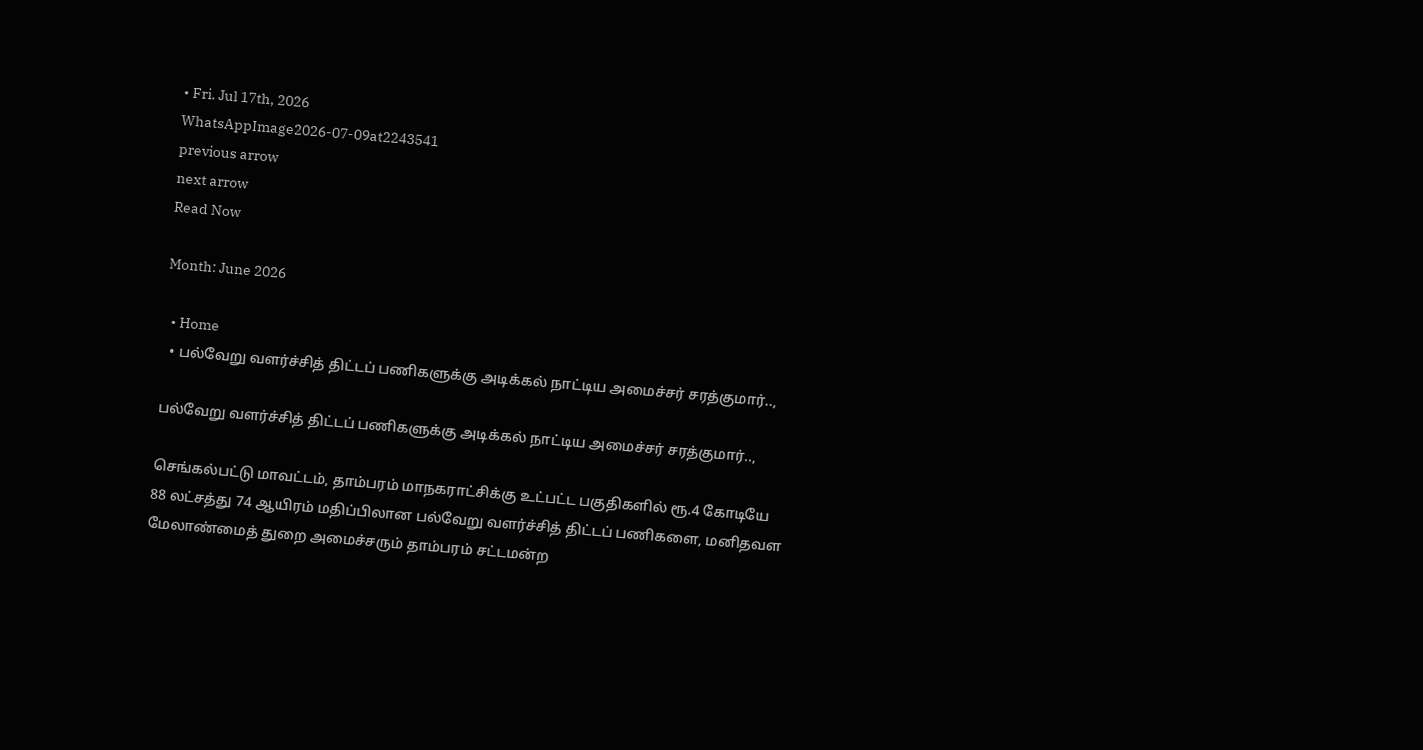• Fri. Jul 17th, 2026
WhatsAppImage2026-07-09at2243541
previous arrow
next arrow
Read Now

Month: June 2026

  • Home
  • பல்வேறு வளர்ச்சித் திட்டப் பணிகளுக்கு அடிக்கல் நாட்டிய அமைச்சர் சரத்குமார்..,

பல்வேறு வளர்ச்சித் திட்டப் பணிகளுக்கு அடிக்கல் நாட்டிய அமைச்சர் சரத்குமார்..,

செங்கல்பட்டு மாவட்டம், தாம்பரம் மாநகராட்சிக்கு உட்பட்ட பகுதிகளில் ரூ.4 கோடியே 88 லட்சத்து 74 ஆயிரம் மதிப்பிலான பல்வேறு வளர்ச்சித் திட்டப் பணிகளை, மனிதவள மேலாண்மைத் துறை அமைச்சரும் தாம்பரம் சட்டமன்ற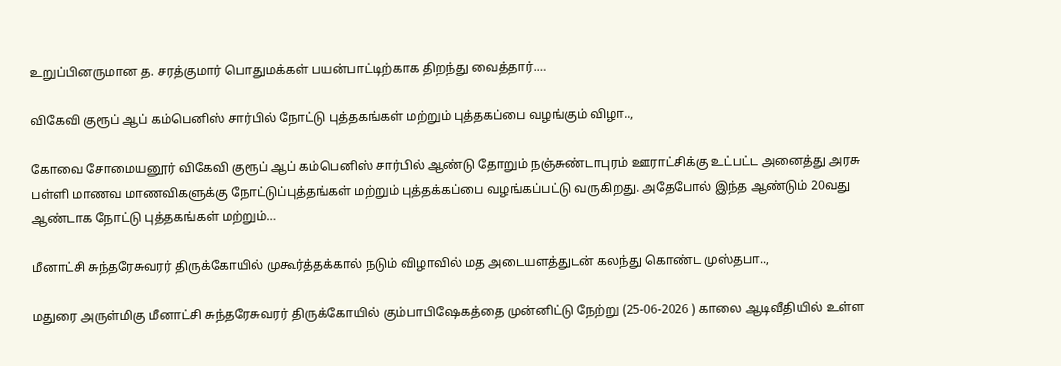உறுப்பினருமான த. சரத்குமார் பொதுமக்கள் பயன்பாட்டிற்காக திறந்து வைத்தார்.…

விகேவி குரூப் ஆப் கம்பெனிஸ் சார்பில் நோட்டு புத்தகங்கள் மற்றும் புத்தகப்பை வழங்கும் விழா..,

கோவை சோமையனூர் விகேவி குரூப் ஆப் கம்பெனிஸ் சார்பில் ஆண்டு தோறும் நஞ்சுண்டாபுரம் ஊராட்சிக்கு உட்பட்ட அனைத்து அரசு பள்ளி மாணவ மாணவிகளுக்கு நோட்டுப்புத்தங்கள் மற்றும் புத்தக்கப்பை வழங்கப்பட்டு வருகிறது. அதேபோல் இந்த ஆண்டும் 20வது ஆண்டாக நோட்டு புத்தகங்கள் மற்றும்…

மீனாட்சி சுந்தரேசுவரர் திருக்கோயில் முகூர்த்தக்கால் நடும் விழாவில் மத அடையளத்துடன் கலந்து கொண்ட முஸ்தபா..,

மதுரை அருள்மிகு மீனாட்சி சுந்தரேசுவரர் திருக்கோயில் கும்பாபிஷேகத்தை முன்னிட்டு நேற்று (25-06-2026 ) காலை ஆடிவீதியில் உள்ள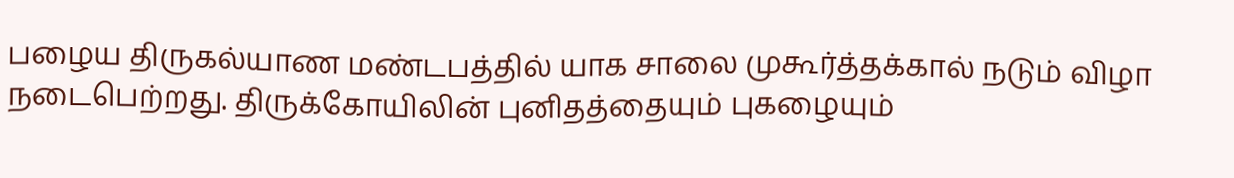பழைய திருகல்யாண மண்டபத்தில் யாக சாலை முகூர்த்தக்கால் நடும் விழா நடைபெற்றது. திருக்கோயிலின் புனிதத்தையும் புகழையும்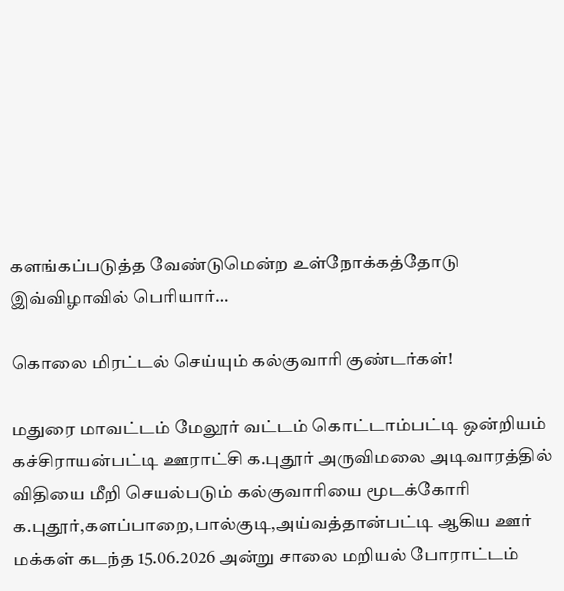களங்கப்படுத்த வேண்டுமென்ற உள்நோக்கத்தோடு இவ்விழாவில் பெரியார்…

கொலை மிரட்டல் செய்யும் கல்குவாரி குண்டர்கள்!

மதுரை மாவட்டம் மேலூர் வட்டம் கொட்டாம்பட்டி ஒன்றியம் கச்சிராயன்பட்டி ஊராட்சி க.புதூர் அருவிமலை அடிவாரத்தில் விதியை மீறி செயல்படும் கல்குவாரியை மூடக்கோரி க.புதூர்,களப்பாறை,பால்குடி,அய்வத்தான்பட்டி ஆகிய ஊர் மக்கள் கடந்த 15.06.2026 அன்று சாலை மறியல் போராட்டம்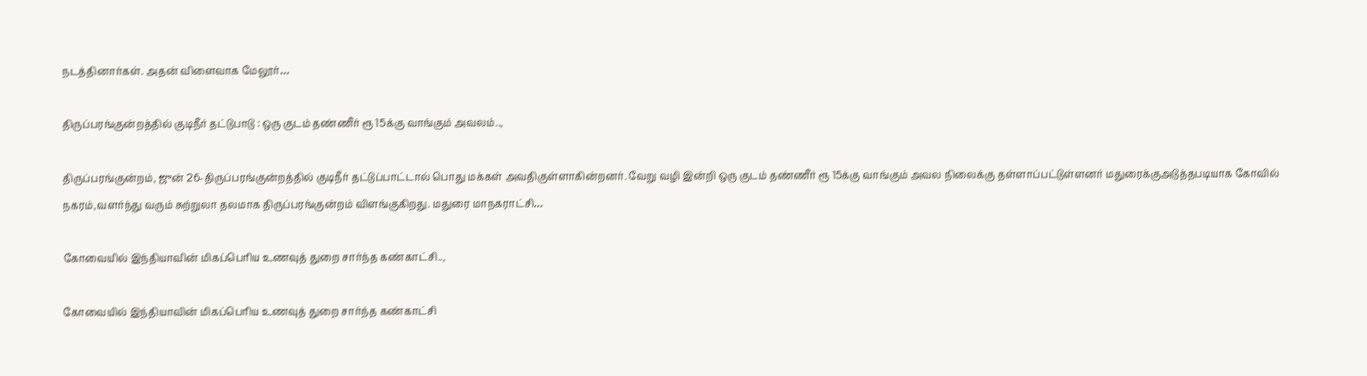நடத்தினார்கள். அதன் விளைவாக மேலூர்…

திருப்பரங்குன்றத்தில் குடிநீர் தட்டுபாடு : ஒரு குடம் தண்ணீர் ரூ 15க்கு வாங்கும் அவலம்..,

திருப்பரங்குன்றம், ஜுன் 26-திருப்பரங்குன்றத்தில் குடிநீர் தட்டுப்பாட்டால் பொது மக்கள் அவதிகுள்ளாகின்றனர். வேறு வழி இன்றி ஒரு குடம் தண்ணீர் ரூ 15க்கு வாங்கும் அவல நிலைக்கு தள்ளாப்பட்டுள்ளனர் மதுரைக்குஅடுத்தபடியாக கோவில் நகரம்,வளர்ந்து வரும் சுற்றுலா தலமாக திருப்பரங்குன்றம் விளங்குகிறது. மதுரை மாநகராட்சி…

கோவையில் இந்தியாவின் மிகப்பெரிய உணவுத் துறை சார்ந்த கண்காட்சி..,

கோவையில் இந்தியாவின் மிகப்பெரிய உணவுத் துறை சார்ந்த கண்காட்சி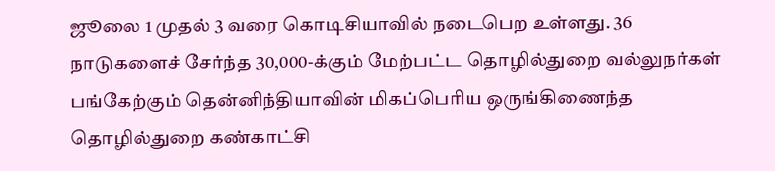ஜூலை 1 முதல் 3 வரை கொடிசியாவில் நடைபெற உள்ளது. 36 நாடுகளைச் சேர்ந்த 30,000-க்கும் மேற்பட்ட தொழில்துறை வல்லுநர்கள் பங்கேற்கும் தென்னிந்தியாவின் மிகப்பெரிய ஒருங்கிணைந்த தொழில்துறை கண்காட்சி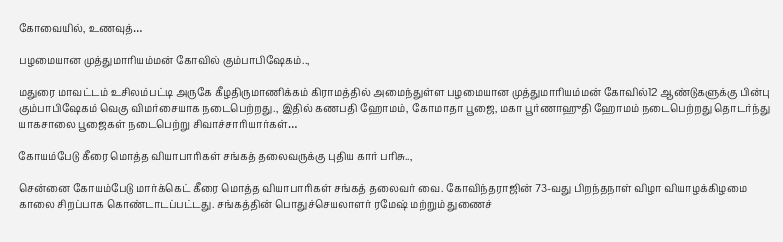கோவையில், உணவுத்…

பழமையான முத்துமாரியம்மன் கோவில் கும்பாபிஷேகம்..,

மதுரை மாவட்டம் உசிலம்பட்டி அருகே கீழதிருமாணிக்கம் கிராமத்தில் அமைந்துள்ள பழமையான முத்துமாரியம்மன் கோவில்12 ஆண்டுகளுக்கு பின்பு கும்பாபிஷேகம் வெகு விமர்சையாக நடைபெற்றது., இதில் கணபதி ஹோமம், கோமாதா பூஜை, மகா பூர்ணாஹுதி ஹோமம் நடைபெற்றது தொடர்ந்து யாகசாலை பூஜைகள் நடைபெற்று சிவாச்சாரியார்கள்…

கோயம்பேடு கீரை மொத்த வியாபாரிகள் சங்கத் தலைவருக்கு புதிய கார் பரிசு..,

சென்னை கோயம்பேடு மார்க்கெட் கீரை மொத்த வியாபாரிகள் சங்கத் தலைவர் வை. கோவிந்தராஜின் 73-வது பிறந்தநாள் விழா வியாழக்கிழமை காலை சிறப்பாக கொண்டாடப்பட்டது. சங்கத்தின் பொதுச்செயலாளர் ரமேஷ் மற்றும் துணைச்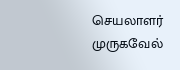செயலாளர் முருகவேல்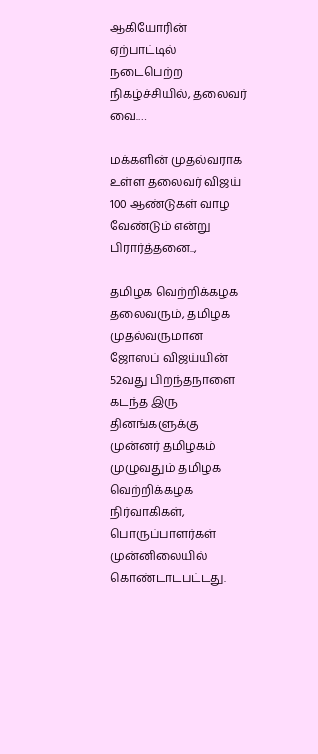ஆகியோரின் ஏற்பாட்டில் நடைபெற்ற நிகழ்ச்சியில், தலைவர் வை.…

மக்களின் முதல்வராக உள்ள தலைவர் விஜய் 100 ஆண்டுகள் வாழ வேண்டும் என்று பிரார்த்தனை..,

தமிழக வெற்றிக்கழக தலைவரும், தமிழக முதல்வருமான ஜோஸப் விஜய்யின் 52வது பிறந்தநாளை கடந்த இரு தினங்களுக்கு முன்னர் தமிழகம் முழுவதும் தமிழக வெற்றிக்கழக நிர்வாகிகள், பொருப்பாளர்கள் முன்னிலையில் கொண்டாடபட்டது.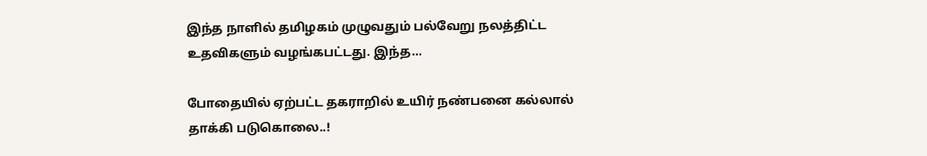இந்த நாளில் தமிழகம் முழுவதும் பல்வேறு நலத்திட்ட உதவிகளும் வழங்கபட்டது. இந்த…

போதையில் ஏற்பட்ட தகராறில் உயிர் நண்பனை கல்லால் தாக்கி படுகொலை..!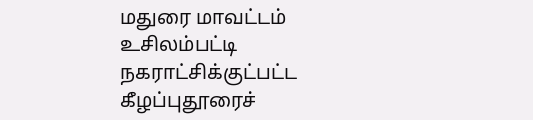மதுரை மாவட்டம் உசிலம்பட்டி நகராட்சிக்குட்பட்ட கீழப்புதூரைச்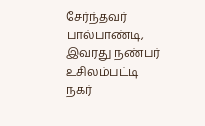சேர்ந்தவர் பால்பாண்டி, இவரது நண்பர் உசிலம்பட்டி நகர்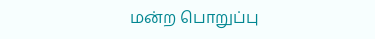மன்ற பொறுப்பு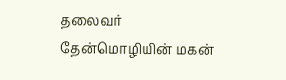தலைவர் தேன்மொழியின் மகன்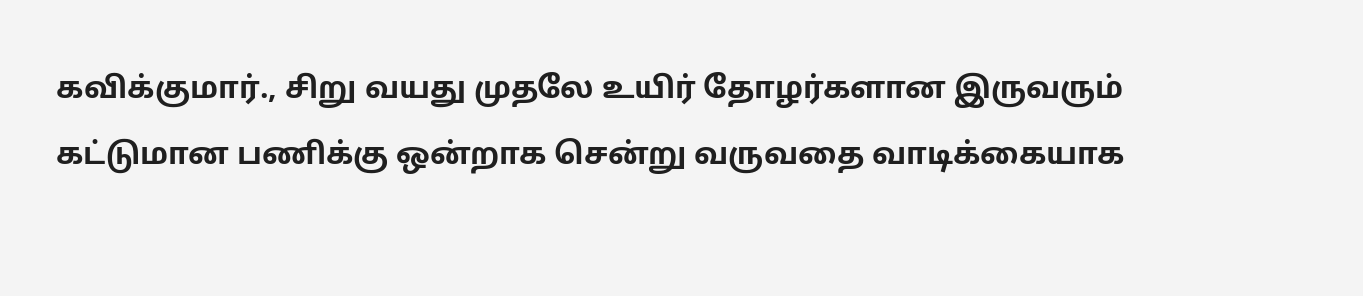கவிக்குமார்., சிறு வயது முதலே உயிர் தோழர்களான இருவரும் கட்டுமான பணிக்கு ஒன்றாக சென்று வருவதை வாடிக்கையாக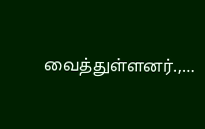வைத்துள்ளனர்.,…